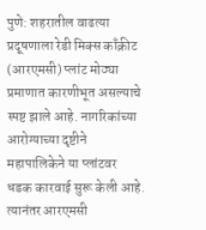पुणे: शहरातील वाढत्या प्रदूषणाला रेडी मिक्स काँक्रीट (आरएमसी) प्लांट मोठ्या प्रमाणात कारणीभूत असल्याचे स्पष्ट झाले आहे. नागरिकांच्या आरोग्याच्या दृष्टीने महापालिकेने या प्लांटवर धडक कारवाई सुरू केली आहे. त्यानंतर आरएमसी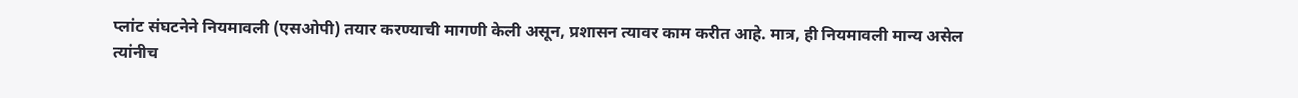प्लांट संघटनेने नियमावली (एसओपी) तयार करण्याची मागणी केली असून, प्रशासन त्यावर काम करीत आहे. मात्र, ही नियमावली मान्य असेल त्यांनीच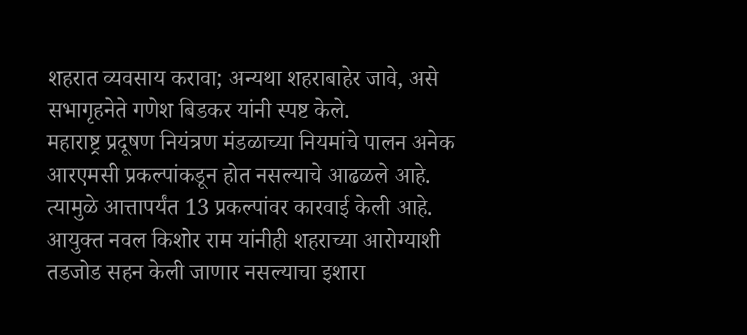शहरात व्यवसाय करावा; अन्यथा शहराबाहेर जावे, असे सभागृहनेते गणेश बिडकर यांनी स्पष्ट केले.
महाराष्ट्र प्रदूषण नियंत्रण मंडळाच्या नियमांचे पालन अनेक आरएमसी प्रकल्पांकडून होत नसल्याचे आढळले आहे. त्यामुळे आत्तापर्यंत 13 प्रकल्पांवर कारवाई केली आहे. आयुक्त नवल किशोर राम यांनीही शहराच्या आरोग्याशी तडजोड सहन केली जाणार नसल्याचा इशारा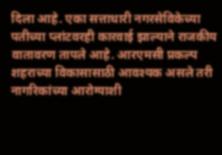दिला आहे. एका सत्ताधारी नगरसेविकेच्या पतीच्या प्लांटवरही कारवाई झाल्याने राजकीय वातावरण तापले आहे. आरएमसी प्रकल्प शहराच्या विकासासाठी आवश्यक असले तरी नागरिकांच्या आरोग्याशी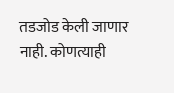तडजोड केली जाणार नाही. कोणत्याही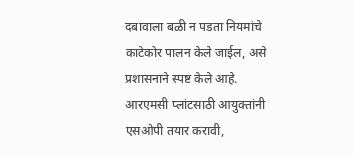दबावाला बळी न पडता नियमांचे काटेकोर पालन केले जाईल, असे प्रशासनाने स्पष्ट केले आहे.
आरएमसी प्लांटसाठी आयुक्तांनी एसओपी तयार करावी,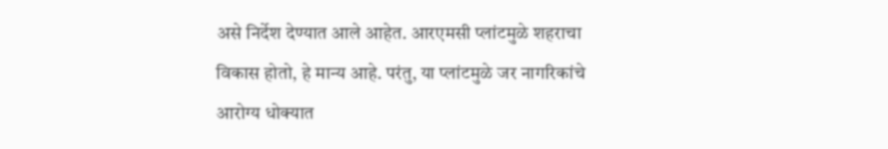असे निर्देश देण्यात आले आहेत. आरएमसी प्लांटमुळे शहराचा विकास होतो, हे मान्य आहे. परंतु, या प्लांटमुळे जर नागरिकांचे आरोग्य धोक्यात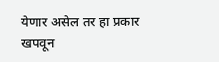येणार असेल तर हा प्रकार खपवून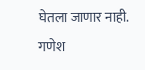घेतला जाणार नाही.
गणेश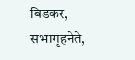बिडकर, सभागृहनेते,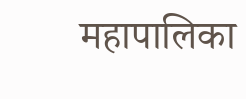महापालिका